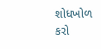શોધખોળ કરો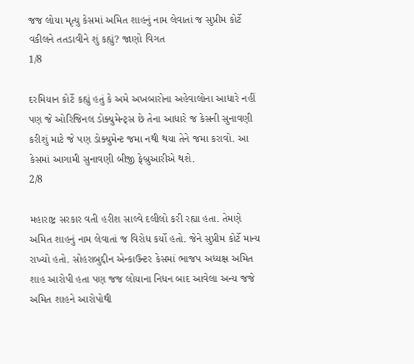જજ લોયા મૃત્યુ કેસમાં અમિત શાહનું નામ લેવાતાં જ સુપ્રીમ કોર્ટે વકીલને તતડાવીને શું કહ્યું? જાણો વિગત
1/8

દરમિયાન કોર્ટે કહ્યું હતું કે અમે અખબારોના અહેવાલોના આધારે નહીં પણ જે ઓરિજિનલ ડોક્યુમેન્ટ્સ છે તેના આધારે જ કેસની સુનાવણી કરીશું માટે જે પણ ડોક્યુમેન્ટ જમા નથી થયા તેને જમા કરાવો. આ કેસમાં આગામી સુનાવણી બીજી ફેબ્રુઆરીએ થશે.
2/8

મહારાષ્ટ્ર સરકાર વતી હરીશ સાલ્વે દલીલો કરી રહ્યા હતા. તેમણે અમિત શાહનું નામ લેવાતાં જ વિરોધ કર્યો હતો. જેને સુપ્રીમ કોર્ટે માન્ય રાખ્યો હતો. સોહરાબુદ્દીન એન્કાઉન્ટર કેસમાં ભાજપ અધ્યક્ષ અમિત શાહ આરોપી હતા પણ જજ લોયાના નિધન બાદ આવેલા અન્ય જજે અમિત શાહને આરોપોથી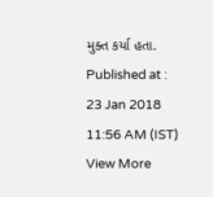મુક્ત કર્યા હતા.
Published at : 23 Jan 2018 11:56 AM (IST)
View More